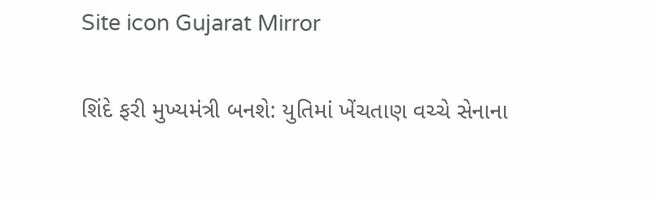Site icon Gujarat Mirror

શિંદે ફરી મુખ્યમંત્રી બનશે: યુતિમાં ખેંચતાણ વચ્ચે સેનાના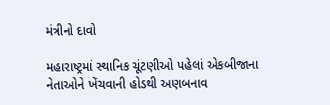મંત્રીનો દાવો

મહારાષ્ટ્રમાં સ્થાનિક ચૂંટણીઓ પહેલાં એકબીજાના નેતાઓને ખેંચવાની હોડથી અણબનાવ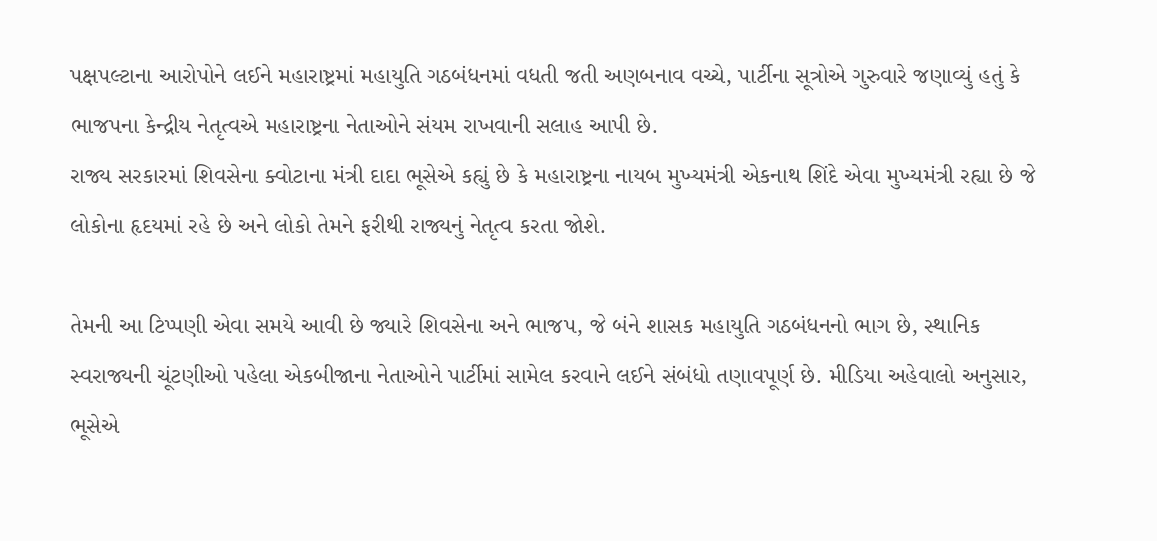પક્ષપલ્ટાના આરોપોને લઈને મહારાષ્ટ્રમાં મહાયુતિ ગઠબંધનમાં વધતી જતી અણબનાવ વચ્ચે, પાર્ટીના સૂત્રોએ ગુરુવારે જણાવ્યું હતું કે ભાજપના કેન્દ્રીય નેતૃત્વએ મહારાષ્ટ્રના નેતાઓને સંયમ રાખવાની સલાહ આપી છે.
રાજ્ય સરકારમાં શિવસેના ક્વોટાના મંત્રી દાદા ભૂસેએ કહ્યું છે કે મહારાષ્ટ્રના નાયબ મુખ્યમંત્રી એકનાથ શિંદે એવા મુખ્યમંત્રી રહ્યા છે જે લોકોના હૃદયમાં રહે છે અને લોકો તેમને ફરીથી રાજ્યનું નેતૃત્વ કરતા જોશે.

તેમની આ ટિપ્પણી એવા સમયે આવી છે જ્યારે શિવસેના અને ભાજપ, જે બંને શાસક મહાયુતિ ગઠબંધનનો ભાગ છે, સ્થાનિક સ્વરાજ્યની ચૂંટણીઓ પહેલા એકબીજાના નેતાઓને પાર્ટીમાં સામેલ કરવાને લઈને સંબંધો તણાવપૂર્ણ છે. મીડિયા અહેવાલો અનુસાર, ભૂસેએ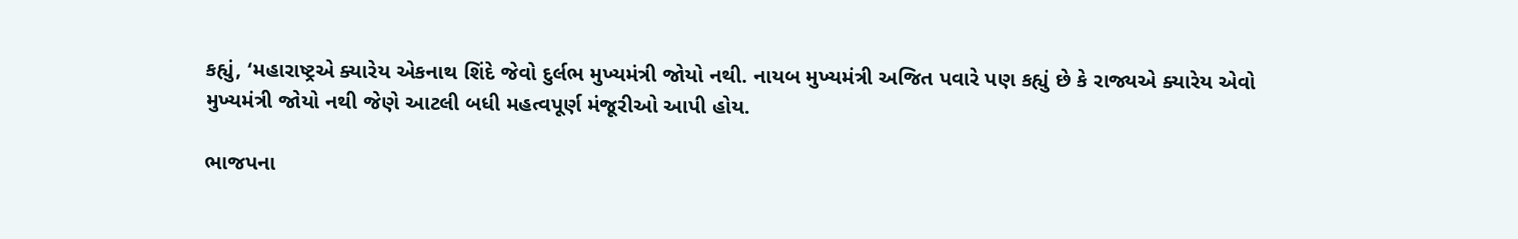કહ્યું, ‘મહારાષ્ટ્રએ ક્યારેય એકનાથ શિંદે જેવો દુર્લભ મુખ્યમંત્રી જોયો નથી. નાયબ મુખ્યમંત્રી અજિત પવારે પણ કહ્યું છે કે રાજ્યએ ક્યારેય એવો મુખ્યમંત્રી જોયો નથી જેણે આટલી બધી મહત્વપૂર્ણ મંજૂરીઓ આપી હોય.

ભાજપના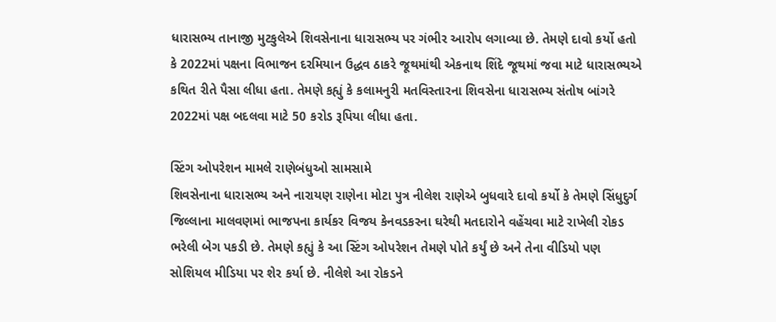ધારાસભ્ય તાનાજી મુટકુલેએ શિવસેનાના ધારાસભ્ય પર ગંભીર આરોપ લગાવ્યા છે. તેમણે દાવો કર્યો હતો કે 2022માં પક્ષના વિભાજન દરમિયાન ઉદ્ધવ ઠાકરે જૂથમાંથી એકનાથ શિંદે જૂથમાં જવા માટે ધારાસભ્યએ કથિત રીતે પૈસા લીધા હતા. તેમણે કહ્યું કે કલામનુરી મતવિસ્તારના શિવસેના ધારાસભ્ય સંતોષ બાંગરે 2022માં પક્ષ બદલવા માટે 50 કરોડ રૂપિયા લીધા હતા.

સ્ટિંગ ઓપરેશન મામલે રાણેબંધુઓ સામસામે
શિવસેનાના ધારાસભ્ય અને નારાયણ રાણેના મોટા પુત્ર નીલેશ રાણેએ બુધવારે દાવો કર્યો કે તેમણે સિંધુદુર્ગ જિલ્લાના માલવણમાં ભાજપના કાર્યકર વિજય કેનવડકરના ઘરેથી મતદારોને વહેંચવા માટે રાખેલી રોકડ ભરેલી બેગ પકડી છે. તેમણે કહ્યું કે આ સ્ટિંગ ઓપરેશન તેમણે પોતે કર્યું છે અને તેના વીડિયો પણ સોશિયલ મીડિયા પર શેર કર્યા છે. નીલેશે આ રોકડને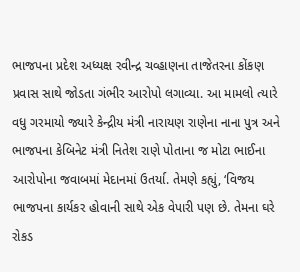ભાજપના પ્રદેશ અધ્યક્ષ રવીન્દ્ર ચવ્હાણના તાજેતરના કોંકણ પ્રવાસ સાથે જોડતા ગંભીર આરોપો લગાવ્યા. આ મામલો ત્યારે વધુ ગરમાયો જ્યારે કેન્દ્રીય મંત્રી નારાયણ રાણેના નાના પુત્ર અને ભાજપના કેબિનેટ મંત્રી નિતેશ રાણે પોતાના જ મોટા ભાઈના આરોપોના જવાબમાં મેદાનમાં ઉતર્યા. તેમણે કહ્યું, ‘વિજય ભાજપના કાર્યકર હોવાની સાથે એક વેપારી પણ છે. તેમના ઘરે રોકડ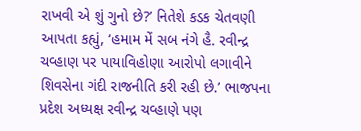રાખવી એ શું ગુનો છે?’ નિતેશે કડક ચેતવણી આપતા કહ્યું, ‘હમામ મેં સબ નંગે હૈ. રવીન્દ્ર ચવ્હાણ પર પાયાવિહોણા આરોપો લગાવીને શિવસેના ગંદી રાજનીતિ કરી રહી છે.’ ભાજપના પ્રદેશ અધ્યક્ષ રવીન્દ્ર ચવ્હાણે પણ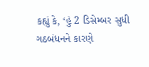કહ્યું કે, ‘હું 2 ડિસેમ્બર સુધી ગઠબંધનને કારણે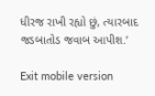ધીરજ રાખી રહ્યો છું, ત્યારબાદ જડબાતોડ જવાબ આપીશ.’

Exit mobile version